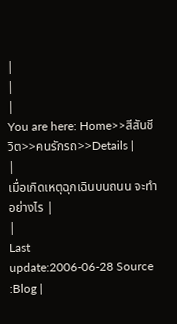|
|
|
You are here: Home>>สีสันชีวิต>>คนรักรถ>>Details |
|
เมื่อเกิดเหตุฉุกเฉินบนถนน จะทำอย่างไร |
|
Last
update:2006-06-28 Source :Blog |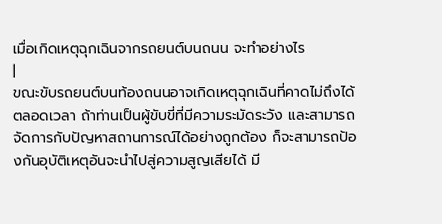เมื่อเกิดเหตุฉุกเฉินจากรถยนต์บนถนน จะทำอย่างไร
|
ขณะขับรถยนต์บนท้องถนนอาจเกิดเหตุฉุกเฉินที่คาดไม่ถึงได้ตลอดเวลา ถ้าท่านเป็นผู้ขับขี่ที่มีความระมัดระวัง และสามารถจัดการกับปัญหาสถานการณ์ได้อย่างถูกต้อง ก็จะสามารถป้องกันอุบัติเหตุอันจะนำไปสู่ความสูญเสียได้ มี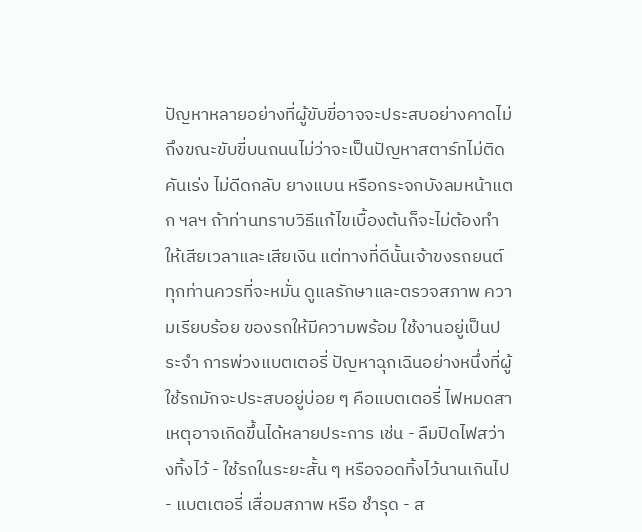ปัญหาหลายอย่างที่ผู้ขับขี่อาจจะประสบอย่างคาดไม่ถึงขณะขับขี่บนถนนไม่ว่าจะเป็นปัญหาสตาร์ทไม่ติด คันเร่ง ไม่ดีดกลับ ยางแบน หรือกระจกบังลมหน้าแตก ฯลฯ ถ้าท่านทราบวิธีแก้ไขเบื้องต้นก็จะไม่ต้องทำให้เสียเวลาและเสียเงิน แต่ทางที่ดีนั้นเจ้าขงรถยนต์ ทุกท่านควรที่จะหมั่น ดูแลรักษาและตรวจสภาพ ความเรียบร้อย ของรถให้มีความพร้อม ใช้งานอยู่เป็นประจำ การพ่วงแบตเตอรี่ ปัญหาฉุกเฉินอย่างหนึ่งที่ผู้ใช้รถมักจะประสบอยู่บ่อย ๆ คือแบตเตอรี่ ไฟหมดสาเหตุอาจเกิดขึ้นได้หลายประการ เช่น - ลืมปิดไฟสว่างทิ้งไว้ - ใช้รถในระยะสั้น ๆ หรือจอดทิ้งไว้นานเกินไป - แบตเตอรี่ เสื่อมสภาพ หรือ ชำรุด - ส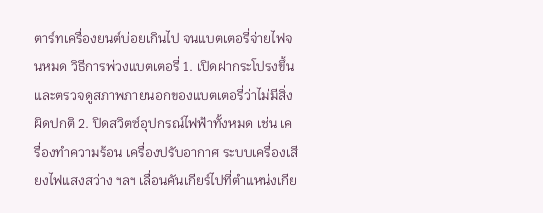ตาร์ทเครื่องยนต์บ่อยเกินไป จนแบตเตอรี่จ่ายไฟจนหมด วิธีการพ่วงแบตเตอรี่ 1. เปิดฝากระโปรงขึ้น และตรวจดูสภาพภายนอกของแบตเตอรี่ว่าไม่มีสิ่งผิดปกติ 2. ปิดสวิตซ์อุปกรณ์ไฟฟ้าทั้งหมด เช่น เครื่องทำความร้อน เครื่องปรับอากาศ ระบบเครื่องเสียงไฟแสงสว่าง ฯลฯ เลื่อนคันเกียร์ไปที่ตำแหน่งเกีย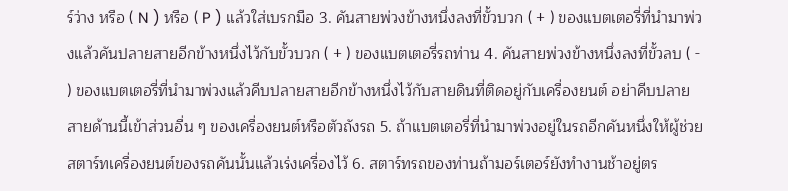ร์ว่าง หรือ ( N ) หรือ ( P ) แล้วใส่เบรกมือ 3. คันสายพ่วงข้างหนึ่งลงที่ขั้วบวก ( + ) ของแบตเตอรี่ที่นำมาพ่วงแล้วคันปลายสายอีกข้างหนึ่งไว้กับขั้วบวก ( + ) ของแบตเตอรี่รถท่าน 4. คันสายพ่วงข้างหนึ่งลงที่ขั้วลบ ( - ) ของแบตเตอรี่ที่นำมาพ่วงแล้วคีบปลายสายอีกข้างหนึ่งไว้กับสายดินที่ติดอยู่กับเครื่องยนต์ อย่าคีบปลายสายด้านนี้เข้าส่วนอื่น ๆ ของเครื่องยนต์หรือตัวถังรถ 5. ถ้าแบตเตอรี่ที่นำมาพ่วงอยู่ในรถอีกคันหนึ่งให้ผู้ช่วยสตาร์ทเครื่องยนต์ของรถคันนั้นแล้วเร่งเครื่องไว้ 6. สตาร์ทรถของท่านถ้ามอร์เตอร์ยังทำงานช้าอยู่ตร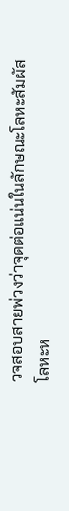วจสอบสายพ่วงว่าจุดต่อแน่นในลักษณะโลหะสัมผัสโลหะห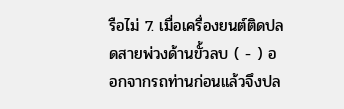รือไม่ 7. เมื่อเครื่องยนต์ติดปลดสายพ่วงด้านขั้วลบ ( - ) ออกจากรถท่านก่อนแล้วจึงปล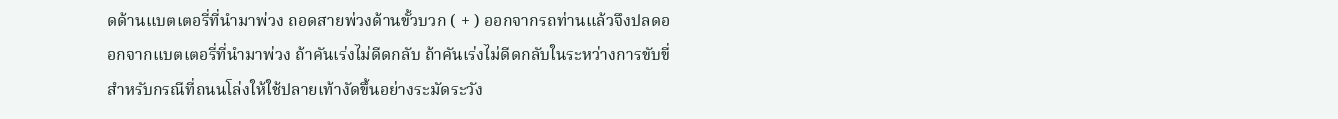ดด้านแบตเตอรี่ที่นำมาพ่วง ถอดสายพ่วงด้านขั้วบวก ( + ) ออกจากรถท่านแล้วจึงปลดออกจากแบตเตอรี่ที่นำมาพ่วง ถ้าคันเร่งไม่ดีดกลับ ถ้าคันเร่งไม่ดีดกลับในระหว่างการขับขี่ สำหรับกรณีที่ถนนโล่งให้ใช้ปลายเท้างัดขึ้นอย่างระมัดระวัง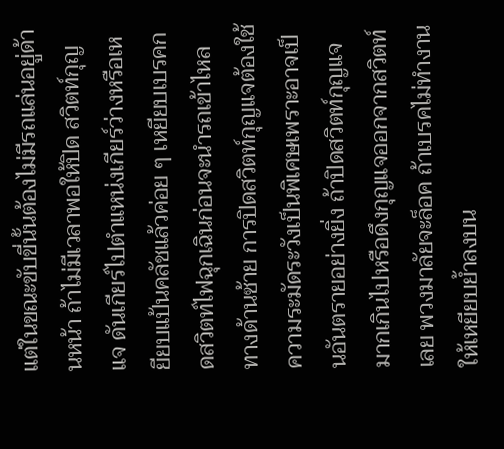แต่ในขณะขับขี่นั้นต้องไม่มีรถแล่นอยู่ด้านหน้า ถ้าไม่มีเวลาพอให้ปิด สวิตท์กุญแจ ดันเกียร์ไปตำแหน่งเกียร์ว่างหรือเหยียบแป้นคลัชแล้วค่อย ๆ เหยียบเบรคกดสวิตท์ไฟฉุกเฉินก่อนจะนำรถเข้าไหลทางด้านซ้าย การปิดสวิตท์กุญแจต้องใช้ ความระมัดระวังเป็นพิเศษเพราะอาจเป็นอันตรายอย่างยิ่ง ถ้าปิดสวิตท์กุญแจมากเกินไปหรือดึงกุญแจออกจากสวิตท์เลย พวงมาลัยจะล็อค ถ้าเบรคไม่ทำงาน ให้เหยียบย้ำลงบน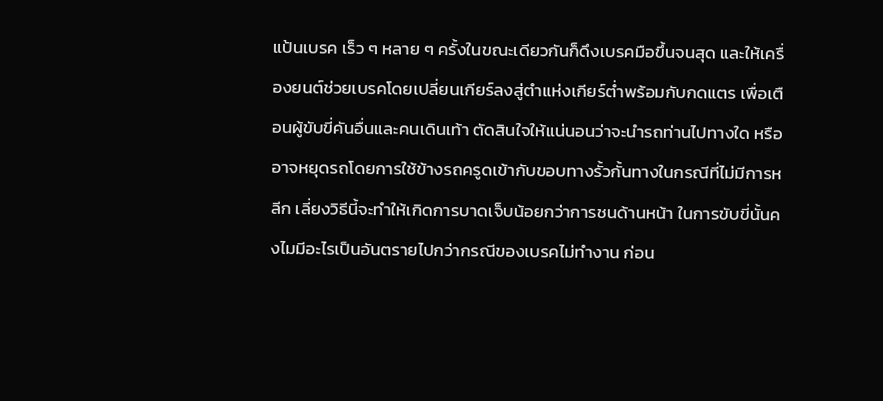แป้นเบรค เร็ว ๆ หลาย ๆ ครั้งในขณะเดียวกันก็ดึงเบรคมือขึ้นจนสุด และให้เครื่องยนต์ช่วยเบรคโดยเปลี่ยนเกียร์ลงสู่ตำแห่งเกียร์ต่ำพร้อมกับกดแตร เพื่อเตือนผู้ขับขี่คันอื่นและคนเดินเท้า ตัดสินใจให้แน่นอนว่าจะนำรถท่านไปทางใด หรืออาจหยุดรถโดยการใช้ข้างรถครูดเข้ากับขอบทางรั้วกั้นทางในกรณีที่ไม่มีการหลีก เลี่ยงวิธีนี้จะทำให้เกิดการบาดเจ็บน้อยกว่าการชนด้านหน้า ในการขับขี่นั้นคงไมมีอะไรเป็นอันตรายไปกว่ากรณีของเบรคไม่ทำงาน ก่อน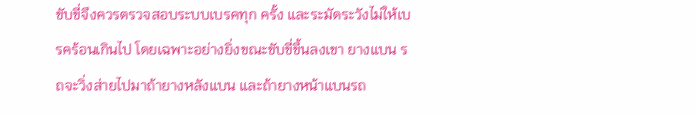ขับขี่จึงควรตรวจสอบระบบเบรคทุก ครั้ง และระมัดระวังไม่ให้เบรคร้อนเกินไป โดยเฉพาะอย่างยิ่งขณะขับขี่ขึ้นลงเขา ยางแบน รถจะวิ่งส่ายไปมาถ้ายางหลังแบน และถ้ายางหน้าแบนรถ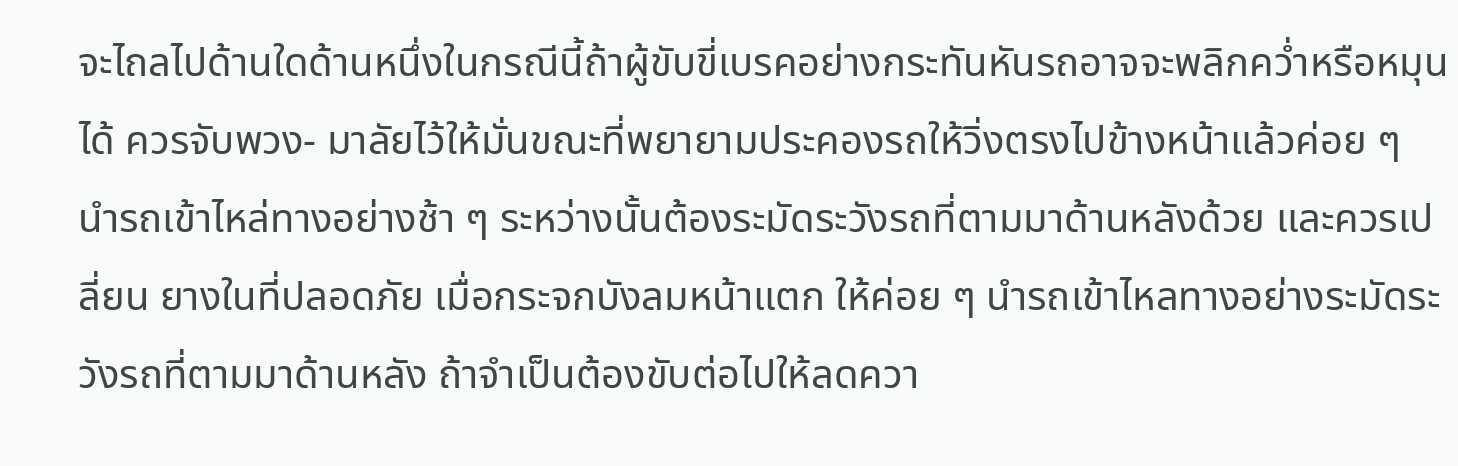จะไถลไปด้านใดด้านหนึ่งในกรณีนี้ถ้าผู้ขับขี่เบรคอย่างกระทันหันรถอาจจะพลิกคว่ำหรือหมุนได้ ควรจับพวง- มาลัยไว้ให้มั่นขณะที่พยายามประคองรถให้วิ่งตรงไปข้างหน้าแล้วค่อย ๆ นำรถเข้าไหล่ทางอย่างช้า ๆ ระหว่างนั้นต้องระมัดระวังรถที่ตามมาด้านหลังด้วย และควรเปลี่ยน ยางในที่ปลอดภัย เมื่อกระจกบังลมหน้าแตก ให้ค่อย ๆ นำรถเข้าไหลทางอย่างระมัดระวังรถที่ตามมาด้านหลัง ถ้าจำเป็นต้องขับต่อไปให้ลดควา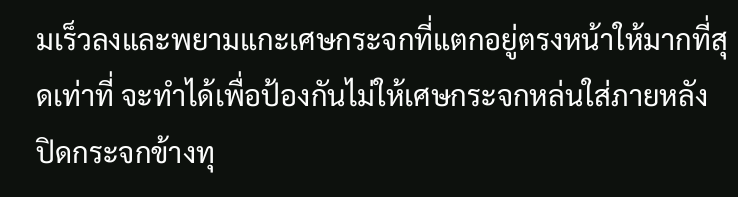มเร็วลงและพยามแกะเศษกระจกที่แตกอยู่ตรงหน้าให้มากที่สุดเท่าที่ จะทำได้เพื่อป้องกันไม่ให้เศษกระจกหล่นใส่ภายหลัง ปิดกระจกข้างทุ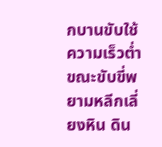กบานขับใช้ความเร็วต่ำ ขณะขับขี่พยามหลีกเลี่ยงหิน ดิน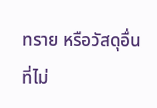ทราย หรือวัสดุอื่นที่ไม่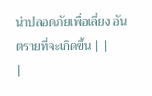น่าปลอดภัยเพื่อเลี่ยง อันตรายที่จะเกิดขึ้น | |
|